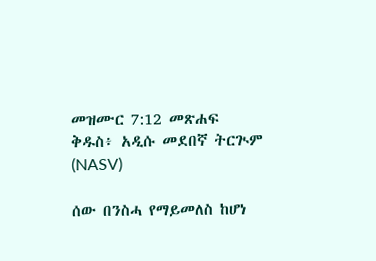መዝሙር 7:12 መጽሐፍ ቅዱስ፥ አዲሱ መደበኛ ትርጒም (NASV)

ሰው በንስሓ የማይመለስ ከሆነ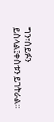ግን፣ሰይፉን ይስላል፤ቀስቱን ይገትራል።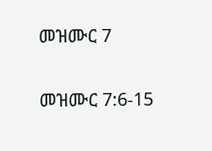መዝሙር 7

መዝሙር 7:6-15